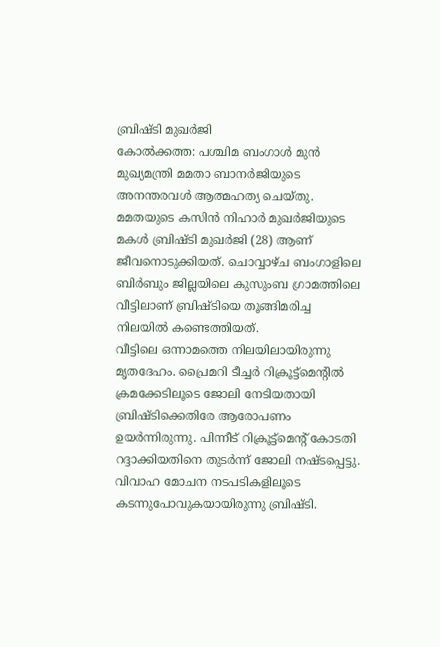ബ്രിഷ്ടി മുഖർജി
കോൽക്കത്ത: പശ്ചിമ ബംഗാൾ മുൻ മുഖ്യമന്ത്രി മമതാ ബാനർജിയുടെ അനന്തരവൾ ആത്മഹത്യ ചെയ്തു. മമതയുടെ കസിൻ നിഹാർ മുഖർജിയുടെ മകൾ ബ്രിഷ്ടി മുഖർജി (28) ആണ് ജീവനൊടുക്കിയത്. ചൊവ്വാഴ്ച ബംഗാളിലെ ബിർബും ജില്ലയിലെ കുസുംബ ഗ്രാമത്തിലെ വീട്ടിലാണ് ബ്രിഷ്ടിയെ തൂങ്ങിമരിച്ച നിലയിൽ കണ്ടെത്തിയത്.
വീട്ടിലെ ഒന്നാമത്തെ നിലയിലായിരുന്നു മൃതദേഹം. പ്രൈമറി ടീച്ചർ റിക്രൂട്ട്മെന്റിൽ ക്രമക്കേടിലൂടെ ജോലി നേടിയതായി ബ്രിഷ്ടിക്കെതിരേ ആരോപണം ഉയർന്നിരുന്നു. പിന്നീട് റിക്രൂട്ട്മെന്റ് കോടതി റദ്ദാക്കിയതിനെ തുടർന്ന് ജോലി നഷ്ടപ്പെട്ടു. വിവാഹ മോചന നടപടികളിലൂടെ കടന്നുപോവുകയായിരുന്നു ബ്രിഷ്ടി.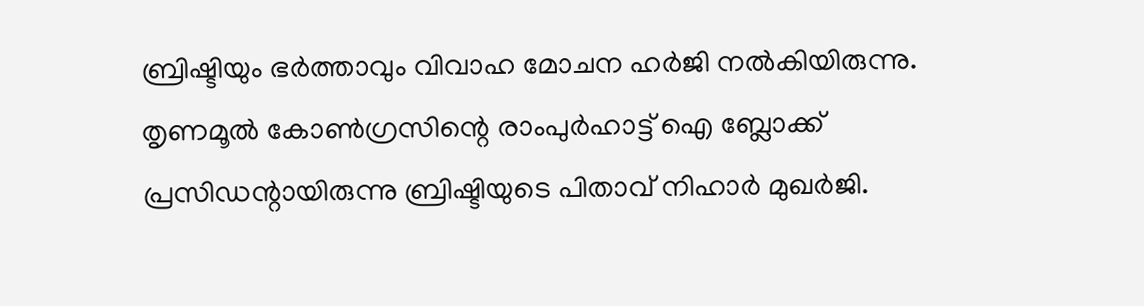ബ്രിഷ്ടിയും ഭർത്താവും വിവാഹ മോചന ഹർജി നൽകിയിരുന്നു. തൃണമൂൽ കോൺഗ്രസിന്റെ രാംപുർഹാട്ട് ഐ ബ്ലോക്ക് പ്രസിഡന്റായിരുന്നു ബ്രിഷ്ടിയുടെ പിതാവ് നിഹാർ മുഖർജി.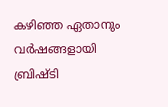കഴിഞ്ഞ ഏതാനും വർഷങ്ങളായി ബ്രിഷ്ടി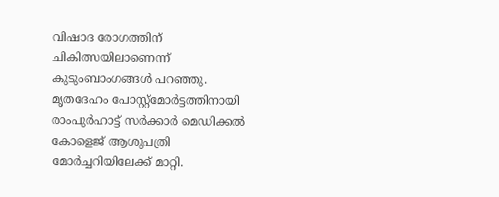വിഷാദ രോഗത്തിന് ചികിത്സയിലാണെന്ന് കുടുംബാംഗങ്ങൾ പറഞ്ഞു. മൃതദേഹം പോസ്റ്റ്മോർട്ടത്തിനായി രാംപുർഹാട്ട് സർക്കാർ മെഡിക്കൽ കോളെജ് ആശുപത്രി മോർച്ചറിയിലേക്ക് മാറ്റി.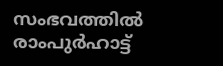സംഭവത്തിൽ രാംപുർഹാട്ട്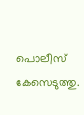പൊലീസ് കേസെടുത്തു.